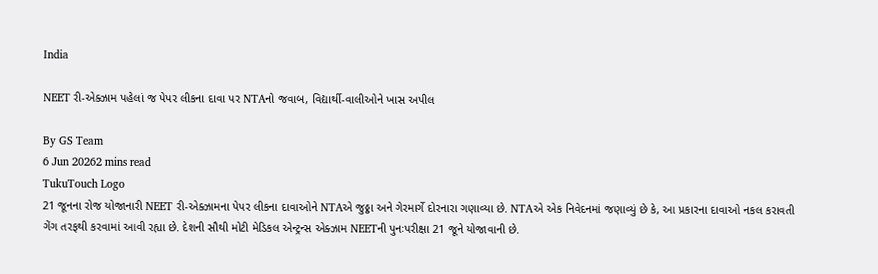India

NEET રી-એક્ઝામ પહેલાં જ પેપર લીકના દાવા પર NTAનો જવાબ, વિદ્યાર્થી-વાલીઓને ખાસ અપીલ

By GS Team
6 Jun 20262 mins read
TukuTouch Logo
21 જૂનના રોજ યોજાનારી NEET રી-એક્ઝામના પેપર લીકના દાવાઓને NTAએ જુઠ્ઠા અને ગેરમાર્ગે દોરનારા ગણાવ્યા છે. NTAએ એક નિવેદનમાં જણાવ્યું છે કે, આ પ્રકારના દાવાઓ નકલ કરાવતી ગેંગ તરફથી કરવામાં આવી રહ્યા છે. દેશની સૌથી મોટી મેડિકલ એન્ટ્રન્સ એક્ઝામ NEETની પુનઃપરીક્ષા 21 જૂને યોજાવાની છે.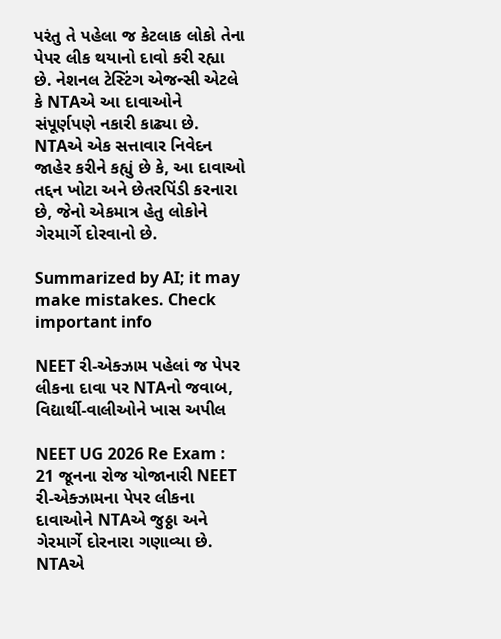પરંતુ તે પહેલા જ કેટલાક લોકો તેના પેપર લીક થયાનો દાવો કરી રહ્યા છે. નેશનલ ટેસ્ટિંગ એજન્સી એટલે કે NTAએ આ દાવાઓને સંપૂર્ણપણે નકારી કાઢ્યા છે. NTAએ એક સત્તાવાર નિવેદન જાહેર કરીને કહ્યું છે કે, આ દાવાઓ તદ્દન ખોટા અને છેતરપિંડી કરનારા છે, જેનો એકમાત્ર હેતુ લોકોને ગેરમાર્ગે દોરવાનો છે.

Summarized by AI; it may make mistakes. Check important info

NEET રી-એક્ઝામ પહેલાં જ પેપર લીકના દાવા પર NTAનો જવાબ, વિદ્યાર્થી-વાલીઓને ખાસ અપીલ

NEET UG 2026 Re Exam : 21 જૂનના રોજ યોજાનારી NEET રી-એક્ઝામના પેપર લીકના દાવાઓને NTAએ જુઠ્ઠા અને ગેરમાર્ગે દોરનારા ગણાવ્યા છે. NTAએ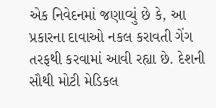એક નિવેદનમાં જણાવ્યું છે કે, આ પ્રકારના દાવાઓ નકલ કરાવતી ગેંગ તરફથી કરવામાં આવી રહ્યા છે. દેશની સૌથી મોટી મેડિકલ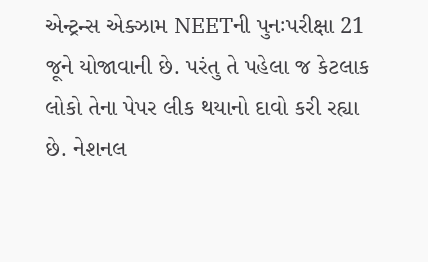એન્ટ્રન્સ એક્ઝામ NEETની પુનઃપરીક્ષા 21 જૂને યોજાવાની છે. પરંતુ તે પહેલા જ કેટલાક લોકો તેના પેપર લીક થયાનો દાવો કરી રહ્યા છે. નેશનલ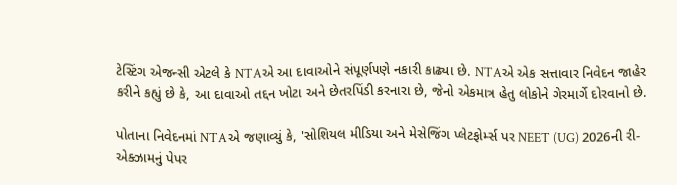ટેસ્ટિંગ એજન્સી એટલે કે NTAએ આ દાવાઓને સંપૂર્ણપણે નકારી કાઢ્યા છે. NTAએ એક સત્તાવાર નિવેદન જાહેર કરીને કહ્યું છે કે, આ દાવાઓ તદ્દન ખોટા અને છેતરપિંડી કરનારા છે, જેનો એકમાત્ર હેતુ લોકોને ગેરમાર્ગે દોરવાનો છે.

પોતાના નિવેદનમાં NTAએ જણાવ્યું કે, 'સોશિયલ મીડિયા અને મેસેજિંગ પ્લેટફોર્મ્સ પર NEET (UG) 2026ની રી-એક્ઝામનું પેપર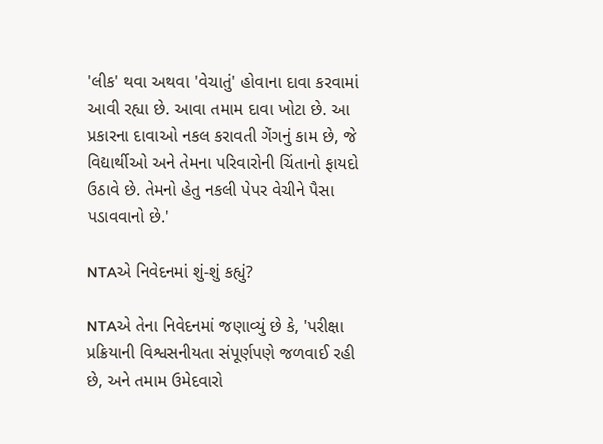'લીક' થવા અથવા 'વેચાતું' હોવાના દાવા કરવામાં આવી રહ્યા છે. આવા તમામ દાવા ખોટા છે. આ પ્રકારના દાવાઓ નકલ કરાવતી ગેંગનું કામ છે, જે વિદ્યાર્થીઓ અને તેમના પરિવારોની ચિંતાનો ફાયદો ઉઠાવે છે. તેમનો હેતુ નકલી પેપર વેચીને પૈસા પડાવવાનો છે.'

NTAએ નિવેદનમાં શું-શું કહ્યું?

NTAએ તેના નિવેદનમાં જણાવ્યું છે કે, 'પરીક્ષા પ્રક્રિયાની વિશ્વસનીયતા સંપૂર્ણપણે જળવાઈ રહી છે, અને તમામ ઉમેદવારો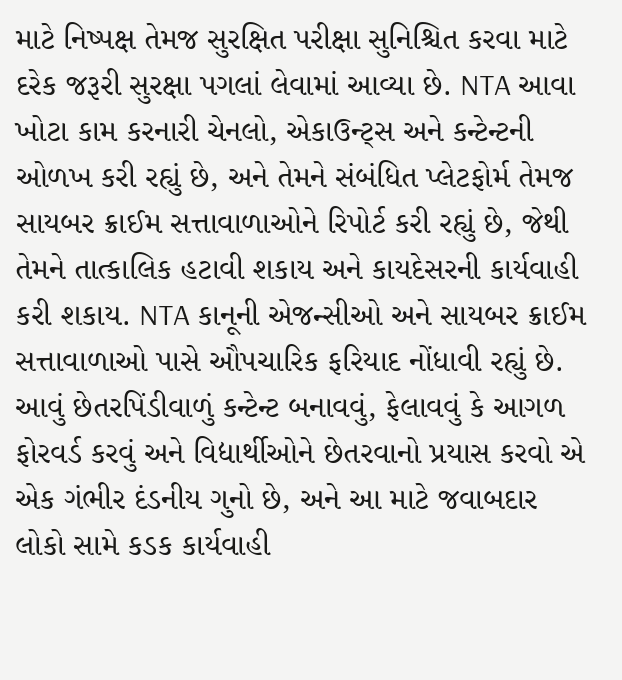માટે નિષ્પક્ષ તેમજ સુરક્ષિત પરીક્ષા સુનિશ્ચિત કરવા માટે દરેક જરૂરી સુરક્ષા પગલાં લેવામાં આવ્યા છે. NTA આવા ખોટા કામ કરનારી ચેનલો, એકાઉન્ટ્સ અને કન્ટેન્ટની ઓળખ કરી રહ્યું છે, અને તેમને સંબંધિત પ્લેટફોર્મ તેમજ સાયબર ક્રાઈમ સત્તાવાળાઓને રિપોર્ટ કરી રહ્યું છે, જેથી તેમને તાત્કાલિક હટાવી શકાય અને કાયદેસરની કાર્યવાહી કરી શકાય. NTA કાનૂની એજન્સીઓ અને સાયબર ક્રાઈમ સત્તાવાળાઓ પાસે ઔપચારિક ફરિયાદ નોંધાવી રહ્યું છે. આવું છેતરપિંડીવાળું કન્ટેન્ટ બનાવવું, ફેલાવવું કે આગળ ફોરવર્ડ કરવું અને વિદ્યાર્થીઓને છેતરવાનો પ્રયાસ કરવો એ એક ગંભીર દંડનીય ગુનો છે, અને આ માટે જવાબદાર લોકો સામે કડક કાર્યવાહી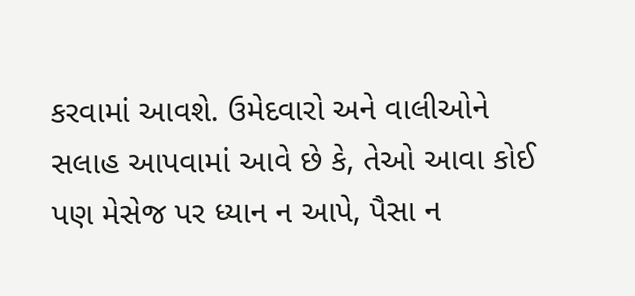કરવામાં આવશે. ઉમેદવારો અને વાલીઓને સલાહ આપવામાં આવે છે કે, તેઓ આવા કોઈ પણ મેસેજ પર ધ્યાન ન આપે, પૈસા ન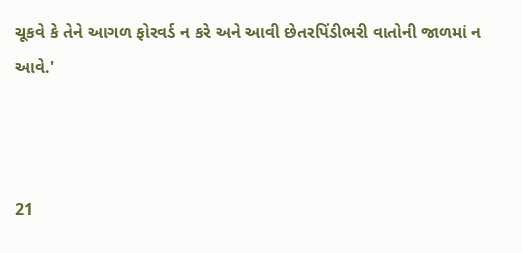ચૂકવે કે તેને આગળ ફોરવર્ડ ન કરે અને આવી છેતરપિંડીભરી વાતોની જાળમાં ન આવે.'



21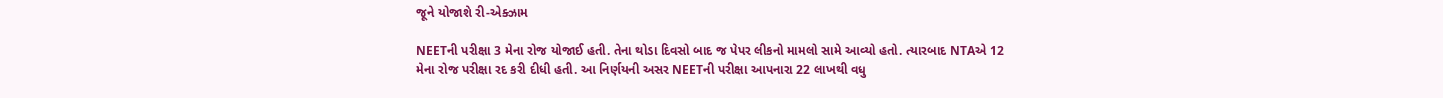જૂને યોજાશે રી-એક્ઝામ

NEETની પરીક્ષા 3 મેના રોજ યોજાઈ હતી. તેના થોડા દિવસો બાદ જ પેપર લીકનો મામલો સામે આવ્યો હતો. ત્યારબાદ NTAએ 12 મેના રોજ પરીક્ષા રદ કરી દીધી હતી. આ નિર્ણયની અસર NEETની પરીક્ષા આપનારા 22 લાખથી વધુ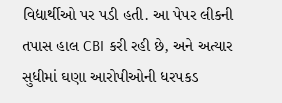વિદ્યાર્થીઓ પર પડી હતી. આ પેપર લીકની તપાસ હાલ CBI કરી રહી છે, અને અત્યાર સુધીમાં ઘણા આરોપીઓની ધરપકડ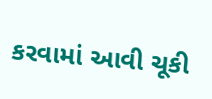કરવામાં આવી ચૂકી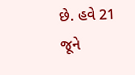છે. હવે 21 જૂને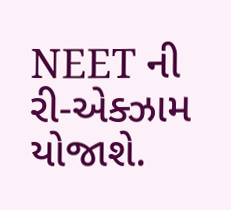NEET ની રી-એક્ઝામ યોજાશે.